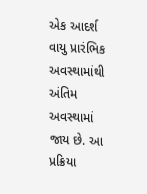એક આદર્શ વાયુ પ્રારંભિક અવસ્થામાંથી અંતિમ અવસ્થામાં જાય છે. આ પ્રક્રિયા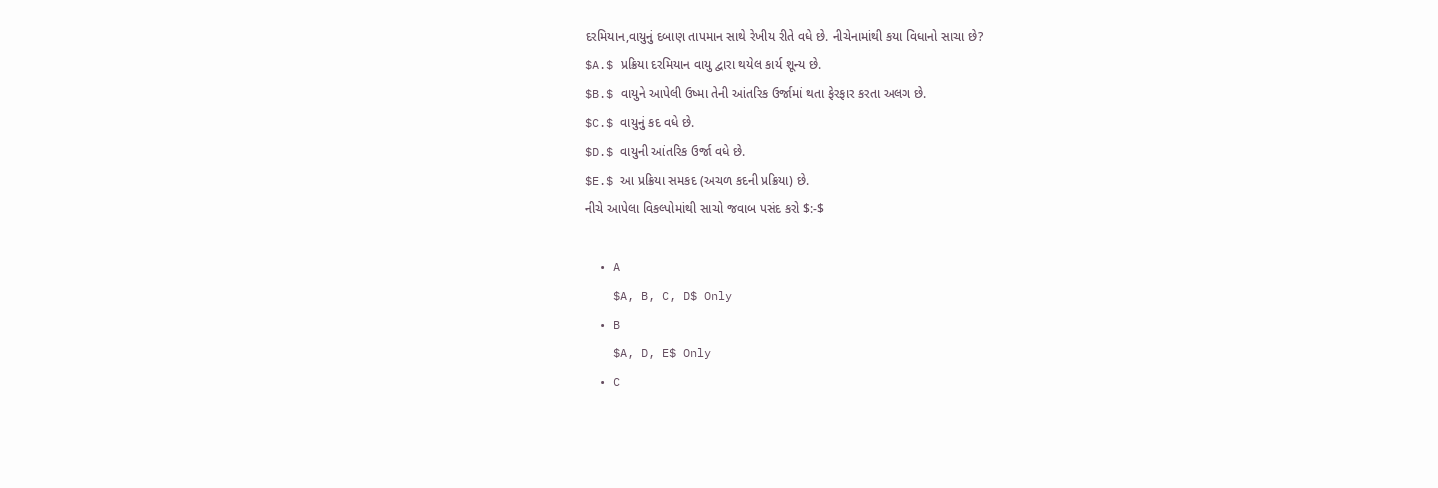દરમિયાન,વાયુનું દબાણ તાપમાન સાથે રેખીય રીતે વધે છે. નીચેનામાંથી કયા વિધાનો સાચા છે?
$A.$ પ્રક્રિયા દરમિયાન વાયુ દ્વારા થયેલ કાર્ય શૂન્ય છે.
$B.$ વાયુને આપેલી ઉષ્મા તેની આંતરિક ઉર્જામાં થતા ફેરફાર કરતા અલગ છે.
$C.$ વાયુનું કદ વધે છે.
$D.$ વાયુની આંતરિક ઉર્જા વધે છે.
$E.$ આ પ્રક્રિયા સમકદ (અચળ કદની પ્રક્રિયા) છે.
નીચે આપેલા વિકલ્પોમાંથી સાચો જવાબ પસંદ કરો $:-$

  • A
    $A, B, C, D$ Only
  • B
    $A, D, E$ Only
  • C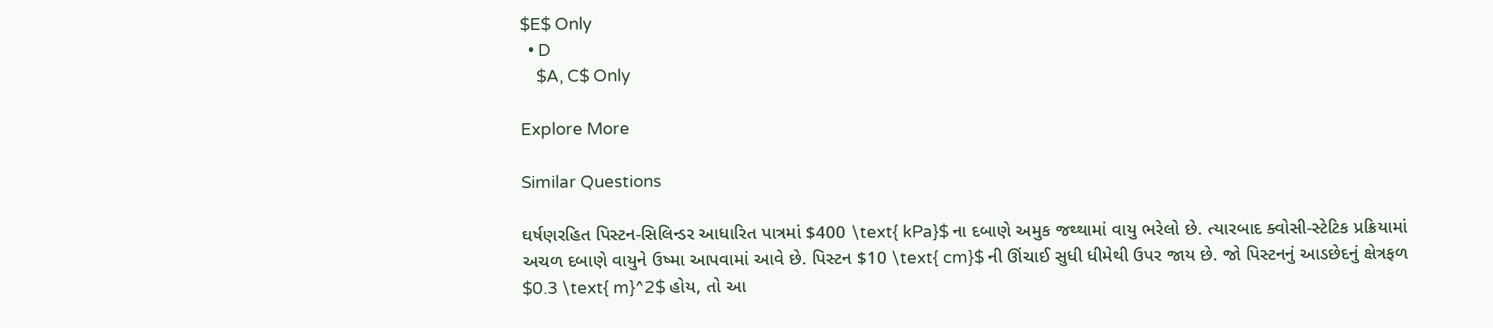$E$ Only
  • D
    $A, C$ Only

Explore More

Similar Questions

ઘર્ષણરહિત પિસ્ટન-સિલિન્ડર આધારિત પાત્રમાં $400 \text{ kPa}$ ના દબાણે અમુક જથ્થામાં વાયુ ભરેલો છે. ત્યારબાદ ક્વોસી-સ્ટેટિક પ્રક્રિયામાં અચળ દબાણે વાયુને ઉષ્મા આપવામાં આવે છે. પિસ્ટન $10 \text{ cm}$ ની ઊંચાઈ સુધી ધીમેથી ઉપર જાય છે. જો પિસ્ટનનું આડછેદનું ક્ષેત્રફળ $0.3 \text{ m}^2$ હોય, તો આ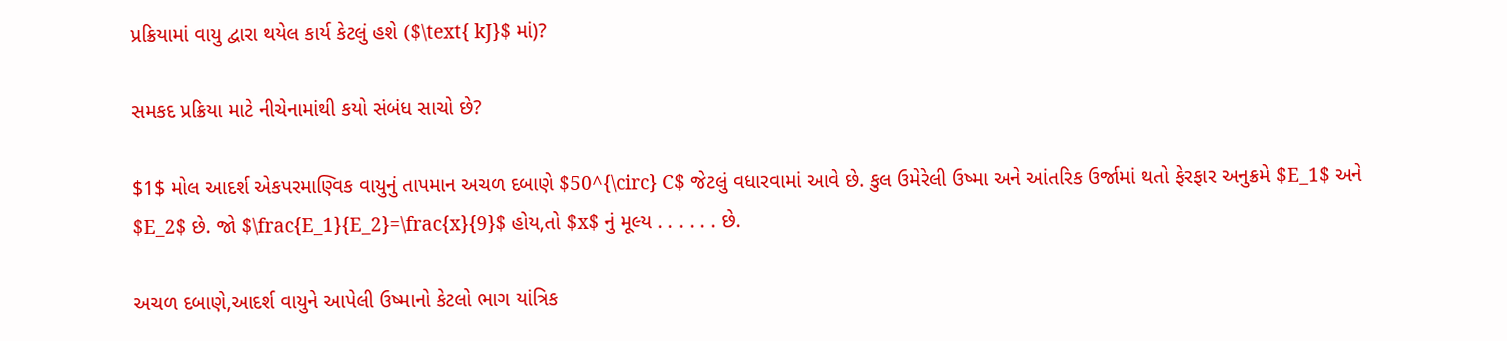પ્રક્રિયામાં વાયુ દ્વારા થયેલ કાર્ય કેટલું હશે ($\text{ kJ}$ માં)?

સમકદ પ્રક્રિયા માટે નીચેનામાંથી કયો સંબંધ સાચો છે?

$1$ મોલ આદર્શ એકપરમાણ્વિક વાયુનું તાપમાન અચળ દબાણે $50^{\circ} C$ જેટલું વધારવામાં આવે છે. કુલ ઉમેરેલી ઉષ્મા અને આંતરિક ઉર્જામાં થતો ફેરફાર અનુક્રમે $E_1$ અને $E_2$ છે. જો $\frac{E_1}{E_2}=\frac{x}{9}$ હોય,તો $x$ નું મૂલ્ય . . . . . . છે.

અચળ દબાણે,આદર્શ વાયુને આપેલી ઉષ્માનો કેટલો ભાગ યાંત્રિક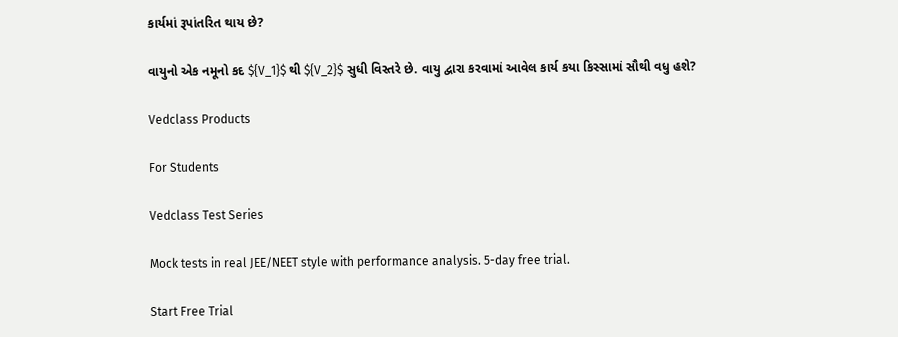કાર્યમાં રૂપાંતરિત થાય છે?

વાયુનો એક નમૂનો કદ ${V_1}$ થી ${V_2}$ સુધી વિસ્તરે છે. વાયુ દ્વારા કરવામાં આવેલ કાર્ય કયા કિસ્સામાં સૌથી વધુ હશે?

Vedclass Products

For Students

Vedclass Test Series

Mock tests in real JEE/NEET style with performance analysis. 5-day free trial.

Start Free Trial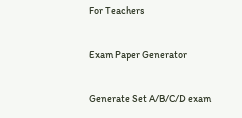For Teachers

Exam Paper Generator

Generate Set A/B/C/D exam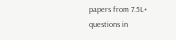papers from 7.5L+ questions in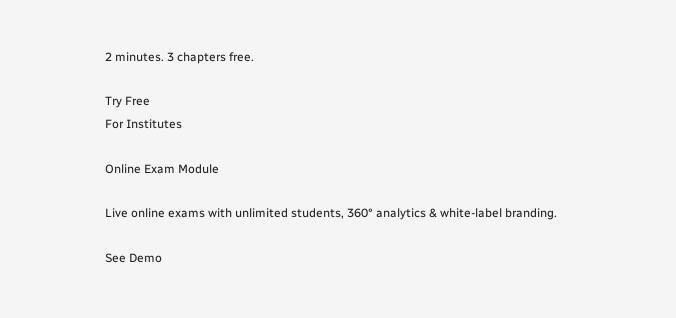2 minutes. 3 chapters free.

Try Free
For Institutes

Online Exam Module

Live online exams with unlimited students, 360° analytics & white-label branding.

See Demo